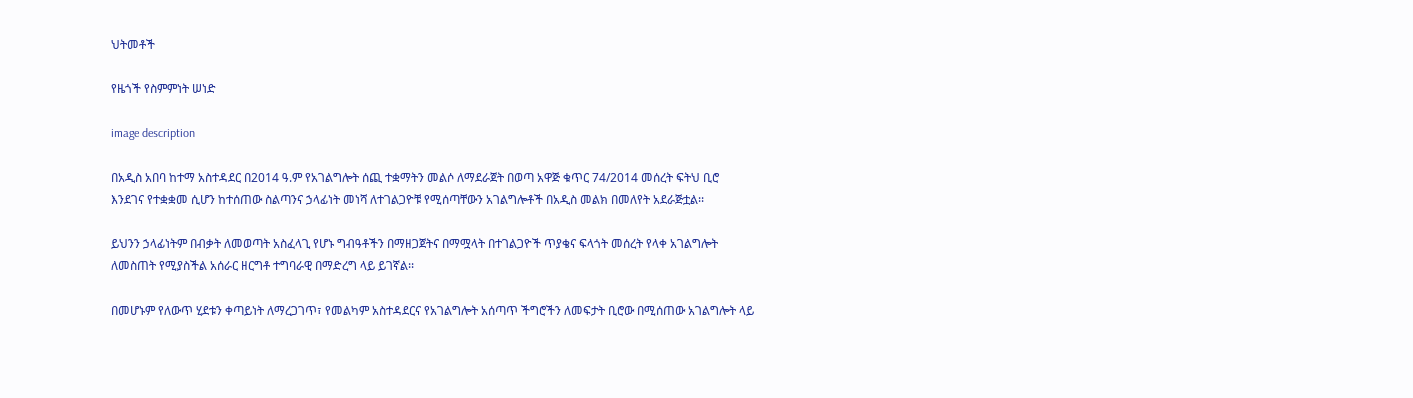ህትመቶች

የዜጎች የስምምነት ሠነድ

image description

በአዲስ አበባ ከተማ አስተዳደር በ2014 ዓ.ም የአገልግሎት ሰጪ ተቋማትን መልሶ ለማደራጀት በወጣ አዋጅ ቁጥር 74/2014 መሰረት ፍትህ ቢሮ እንደገና የተቋቋመ ሲሆን ከተሰጠው ስልጣንና ኃላፊነት መነሻ ለተገልጋዮቹ የሚሰጣቸውን አገልግሎቶች በአዲስ መልክ በመለየት አደራጅቷል፡፡

ይህንን ኃላፊነትም በብቃት ለመወጣት አስፈላጊ የሆኑ ግብዓቶችን በማዘጋጀትና በማሟላት በተገልጋዮች ጥያቄና ፍላጎት መሰረት የላቀ አገልግሎት ለመስጠት የሚያስችል አሰራር ዘርግቶ ተግባራዊ በማድረግ ላይ ይገኛል፡፡

በመሆኑም የለውጥ ሂደቱን ቀጣይነት ለማረጋገጥ፣ የመልካም አስተዳደርና የአገልግሎት አሰጣጥ ችግሮችን ለመፍታት ቢሮው በሚሰጠው አገልግሎት ላይ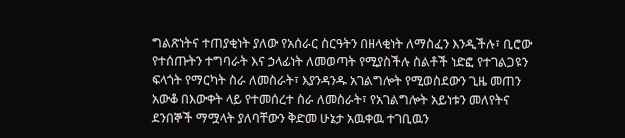ግልጽነትና ተጠያቂነት ያለው የአሰራር ስርዓትን በዘላቂነት ለማስፈን እንዲችሉ፣ ቢሮው የተሰጡትን ተግባራት እና ኃላፊነት ለመወጣት የሚያስችሉ ስልቶች ነድፎ የተገልጋዩን ፍላጎት የማርካት ስራ ለመስራት፣ እያንዳንዱ አገልግሎት የሚወስደውን ጊዜ መጠን አውቆ በእውቀት ላይ የተመሰረተ ስራ ለመስራት፣ የአገልግሎት አይነቱን መለየትና ደንበኞች ማሟላት ያለባቸውን ቅድመ ሁኔታ አዉቀዉ ተገቢዉን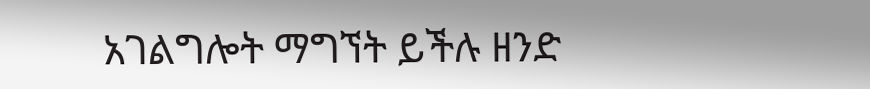አገልግሎት ማግኘት ይችሉ ዘንድ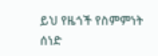ይህ የዜጎች የስምምነት ሰነድ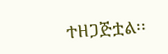ተዘጋጅቷል፡፡